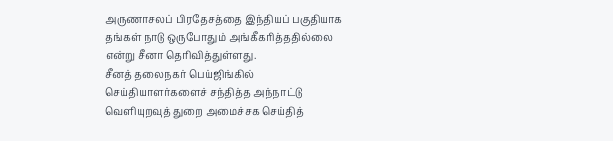அருணாசலப் பிரதேசத்தை இந்தியப் பகுதியாக தங்கள் நாடு ஒருபோதும் அங்கீகரித்ததில்லை என்று சீனா தெரிவித்துள்ளது.
சீனத் தலைநகர் பெய்ஜிங்கில் செய்தியாளர்களைச் சந்தித்த அந்நாட்டு வெளியுறவுத் துறை அமைச்சக செய்தித்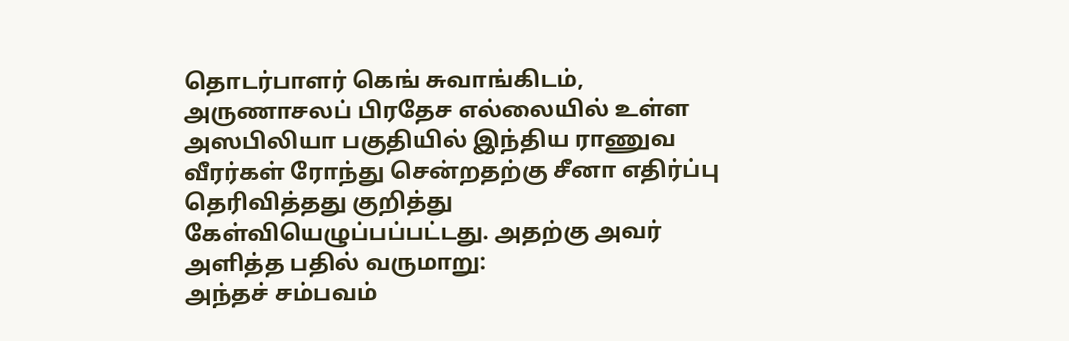தொடர்பாளர் கெங் சுவாங்கிடம், அருணாசலப் பிரதேச எல்லையில் உள்ள அஸபிலியா பகுதியில் இந்திய ராணுவ வீரர்கள் ரோந்து சென்றதற்கு சீனா எதிர்ப்பு தெரிவித்தது குறித்து கேள்வியெழுப்பப்பட்டது. அதற்கு அவர் அளித்த பதில் வருமாறு:
அந்தச் சம்பவம்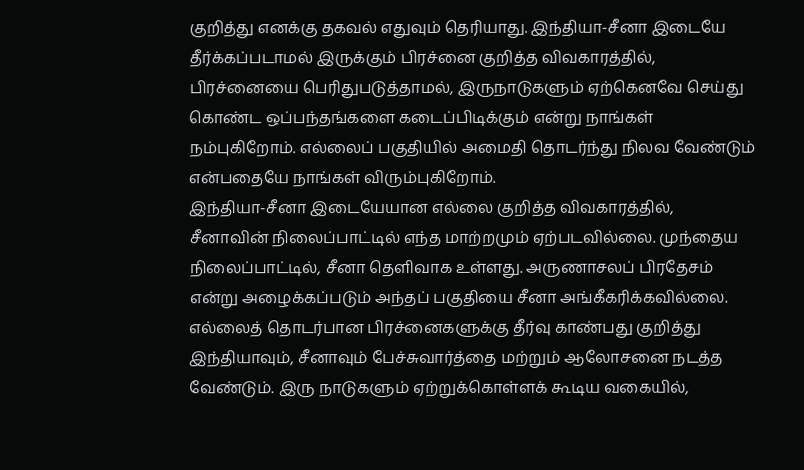குறித்து எனக்கு தகவல் எதுவும் தெரியாது. இந்தியா-சீனா இடையே தீர்க்கப்படாமல் இருக்கும் பிரச்னை குறித்த விவகாரத்தில், பிரச்னையை பெரிதுபடுத்தாமல், இருநாடுகளும் ஏற்கெனவே செய்து கொண்ட ஒப்பந்தங்களை கடைப்பிடிக்கும் என்று நாங்கள் நம்புகிறோம். எல்லைப் பகுதியில் அமைதி தொடர்ந்து நிலவ வேண்டும் என்பதையே நாங்கள் விரும்புகிறோம்.
இந்தியா-சீனா இடையேயான எல்லை குறித்த விவகாரத்தில், சீனாவின் நிலைப்பாட்டில் எந்த மாற்றமும் ஏற்படவில்லை. முந்தைய நிலைப்பாட்டில், சீனா தெளிவாக உள்ளது. அருணாசலப் பிரதேசம் என்று அழைக்கப்படும் அந்தப் பகுதியை சீனா அங்கீகரிக்கவில்லை.
எல்லைத் தொடர்பான பிரச்னைகளுக்கு தீர்வு காண்பது குறித்து இந்தியாவும், சீனாவும் பேச்சுவார்த்தை மற்றும் ஆலோசனை நடத்த வேண்டும். இரு நாடுகளும் ஏற்றுக்கொள்ளக் கூடிய வகையில்,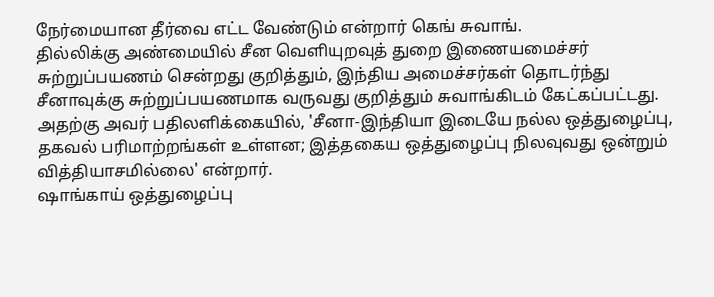நேர்மையான தீர்வை எட்ட வேண்டும் என்றார் கெங் சுவாங்.
தில்லிக்கு அண்மையில் சீன வெளியுறவுத் துறை இணையமைச்சர் சுற்றுப்பயணம் சென்றது குறித்தும், இந்திய அமைச்சர்கள் தொடர்ந்து சீனாவுக்கு சுற்றுப்பயணமாக வருவது குறித்தும் சுவாங்கிடம் கேட்கப்பட்டது. அதற்கு அவர் பதிலளிக்கையில், 'சீனா-இந்தியா இடையே நல்ல ஒத்துழைப்பு, தகவல் பரிமாற்றங்கள் உள்ளன; இத்தகைய ஒத்துழைப்பு நிலவுவது ஒன்றும் வித்தியாசமில்லை' என்றார்.
ஷாங்காய் ஒத்துழைப்பு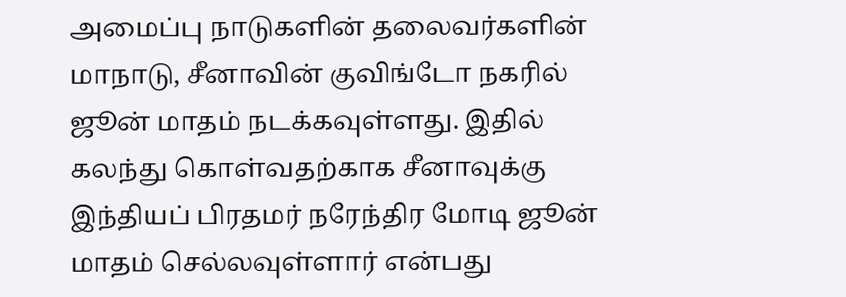அமைப்பு நாடுகளின் தலைவர்களின் மாநாடு, சீனாவின் குவிங்டோ நகரில் ஜூன் மாதம் நடக்கவுள்ளது. இதில் கலந்து கொள்வதற்காக சீனாவுக்கு இந்தியப் பிரதமர் நரேந்திர மோடி ஜூன் மாதம் செல்லவுள்ளார் என்பது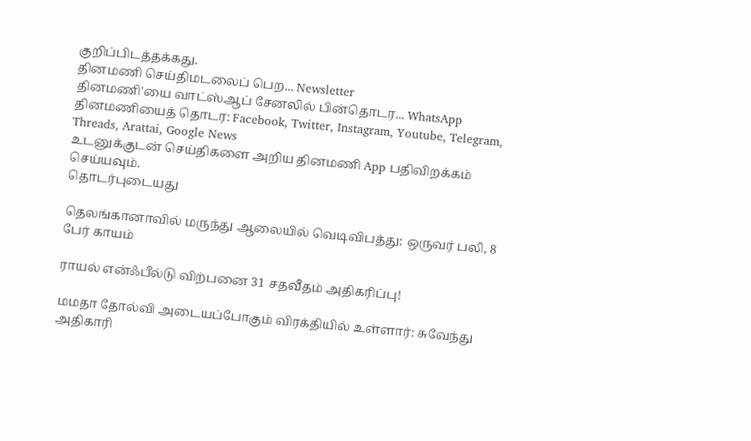குறிப்பிடத்தக்கது.
தினமணி செய்திமடலைப் பெற... Newsletter
தினமணி'யை வாட்ஸ்ஆப் சேனலில் பின்தொடர... WhatsApp
தினமணியைத் தொடர: Facebook, Twitter, Instagram, Youtube, Telegram, Threads, Arattai, Google News
உடனுக்குடன் செய்திகளை அறிய தினமணி App பதிவிறக்கம் செய்யவும்.
தொடர்புடையது

தெலங்கானாவில் மருந்து ஆலையில் வெடிவிபத்து: ஒருவர் பலி, 8 பேர் காயம்

ராயல் என்ஃபீல்டு விற்பனை 31 சதவீதம் அதிகரிப்பு!

மமதா தோல்வி அடையப்போகும் விரக்தியில் உள்ளார்: சுவேந்து அதிகாரி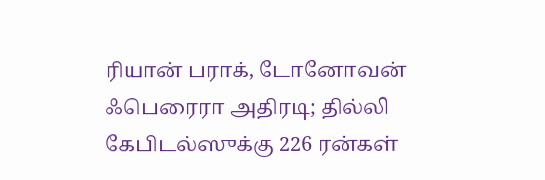ரியான் பராக், டோனோவன் ஃபெரைரா அதிரடி; தில்லி கேபிடல்ஸுக்கு 226 ரன்கள்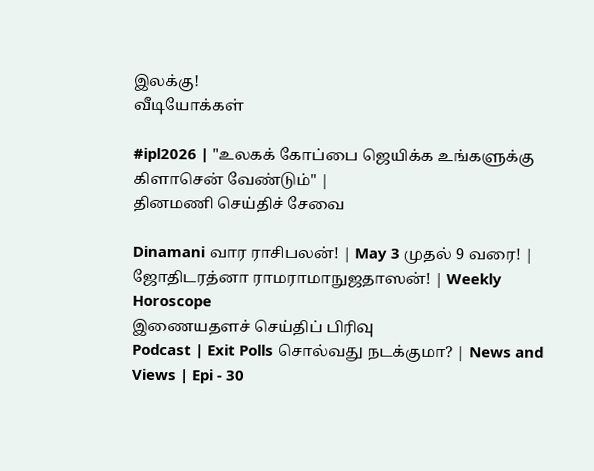இலக்கு!
வீடியோக்கள்

#ipl2026 | "உலகக் கோப்பை ஜெயிக்க உங்களுக்கு கிளாசென் வேண்டும்" |
தினமணி செய்திச் சேவை

Dinamani வார ராசிபலன்! | May 3 முதல் 9 வரை! | ஜோதிடரத்னா ராமராமாநுஜதாஸன்! | Weekly Horoscope
இணையதளச் செய்திப் பிரிவு
Podcast | Exit Polls சொல்வது நடக்குமா? | News and Views | Epi - 30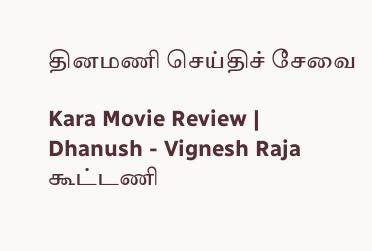தினமணி செய்திச் சேவை

Kara Movie Review | Dhanush - Vignesh Raja கூட்டணி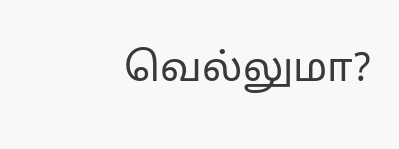வெல்லுமா?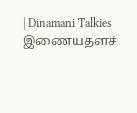| Dinamani Talkies
இணையதளச்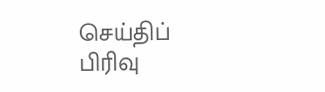செய்திப் பிரிவு